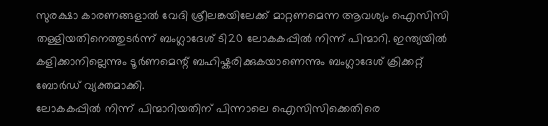സുരക്ഷാ കാരണങ്ങളാൽ വേദി ശ്രീലങ്കയിലേക്ക് മാറ്റണമെന്ന ആവശ്യം ഐസിസി തള്ളിയതിനെത്തുടർന്ന് ബംഗ്ലാദേശ് ടി20 ലോകകപ്പിൽ നിന്ന് പിന്മാറി. ഇന്ത്യയിൽ കളിക്കാനില്ലെന്നും ടൂർണമെന്റ് ബഹിഷ്കരിക്കുകയാണെന്നും ബംഗ്ലാദേശ് ക്രിക്കറ്റ് ബോർഡ് വ്യക്തമാക്കി.
ലോകകപ്പിൽ നിന്ന് പിന്മാറിയതിന് പിന്നാലെ ഐസിസിക്കെതിരെ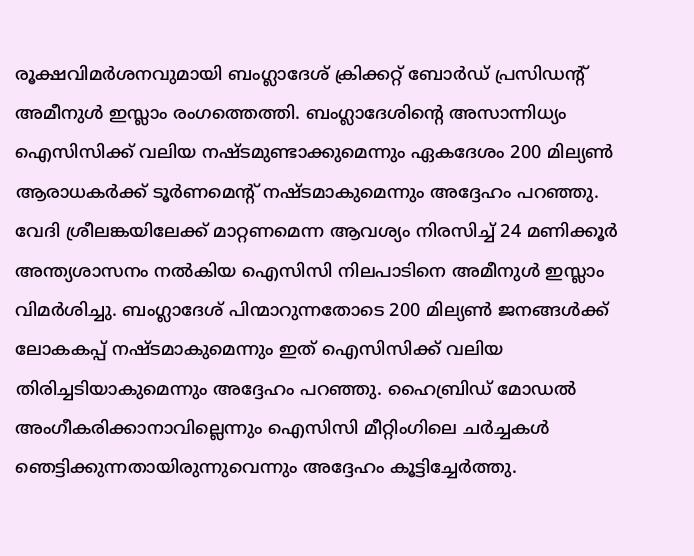രൂക്ഷവിമർശനവുമായി ബംഗ്ലാദേശ് ക്രിക്കറ്റ് ബോർഡ് പ്രസിഡന്റ് അമീനുൾ ഇസ്ലാം രംഗത്തെത്തി. ബംഗ്ലാദേശിന്റെ അസാന്നിധ്യം ഐസിസിക്ക് വലിയ നഷ്ടമുണ്ടാക്കുമെന്നും ഏകദേശം 200 മില്യൺ ആരാധകർക്ക് ടൂർണമെന്റ് നഷ്ടമാകുമെന്നും അദ്ദേഹം പറഞ്ഞു.
വേദി ശ്രീലങ്കയിലേക്ക് മാറ്റണമെന്ന ആവശ്യം നിരസിച്ച് 24 മണിക്കൂർ അന്ത്യശാസനം നൽകിയ ഐസിസി നിലപാടിനെ അമീനുൾ ഇസ്ലാം വിമർശിച്ചു. ബംഗ്ലാദേശ് പിന്മാറുന്നതോടെ 200 മില്യൺ ജനങ്ങൾക്ക് ലോകകപ്പ് നഷ്ടമാകുമെന്നും ഇത് ഐസിസിക്ക് വലിയ തിരിച്ചടിയാകുമെന്നും അദ്ദേഹം പറഞ്ഞു. ഹൈബ്രിഡ് മോഡൽ അംഗീകരിക്കാനാവില്ലെന്നും ഐസിസി മീറ്റിംഗിലെ ചർച്ചകൾ ഞെട്ടിക്കുന്നതായിരുന്നുവെന്നും അദ്ദേഹം കൂട്ടിച്ചേർത്തു.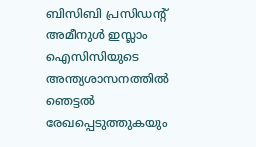ബിസിബി പ്രസിഡന്റ് അമീനുൾ ഇസ്ലാം ഐസിസിയുടെ അന്ത്യശാസനത്തിൽ ഞെട്ടൽ രേഖപ്പെടുത്തുകയും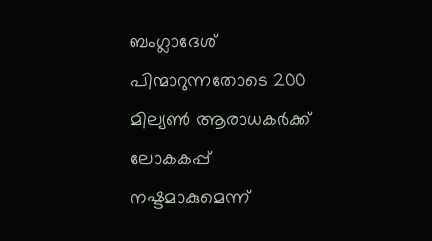ബംഗ്ലാദേശ് പിന്മാറുന്നതോടെ 200 മില്യൺ ആരാധകർക്ക് ലോകകപ്പ് നഷ്ടമാകുമെന്ന്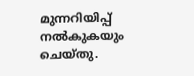മുന്നറിയിപ്പ് നൽകുകയും ചെയ്തു.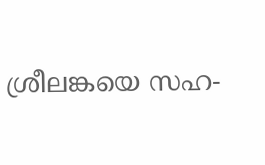ശ്രീലങ്കയെ സഹ-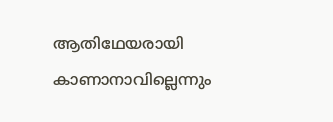ആതിഥേയരായി കാണാനാവില്ലെന്നും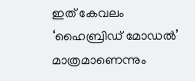ഇത് കേവലം ‘ഹൈബ്രിഡ് മോഡൽ’ മാത്രമാണെന്നും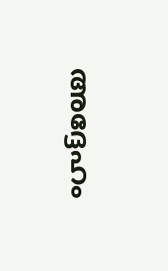അദ്ദേഹം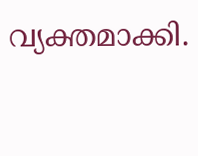വ്യക്തമാക്കി.